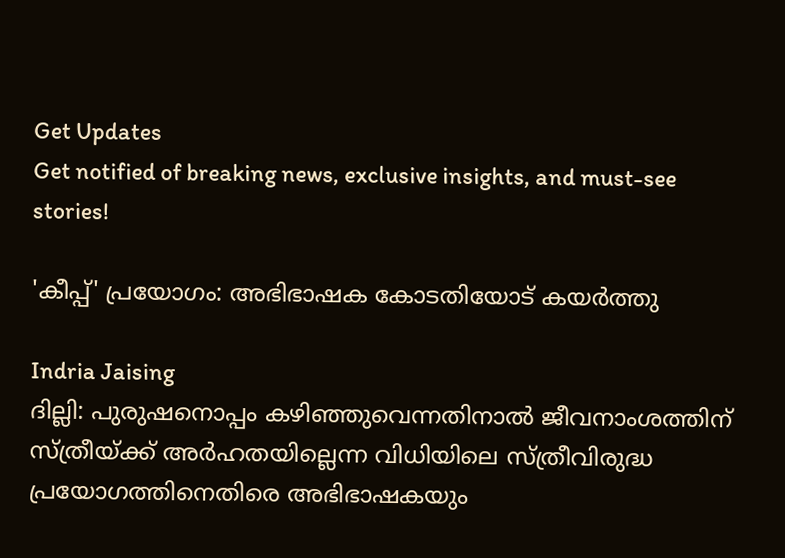Get Updates
Get notified of breaking news, exclusive insights, and must-see stories!

'കീപ്പ്' പ്രയോഗം: അഭിഭാഷക കോടതിയോട് കയര്‍ത്തു

Indria Jaising
ദില്ലി: പുരുഷനൊപ്പം കഴിഞ്ഞുവെന്നതിനാല്‍ ജീവനാംശത്തിന് സ്ത്രീയ്ക്ക് അര്‍ഹതയില്ലെന്ന വിധിയിലെ സ്ത്രീവിരുദ്ധ പ്രയോഗത്തിനെതിരെ അഭിഭാഷകയും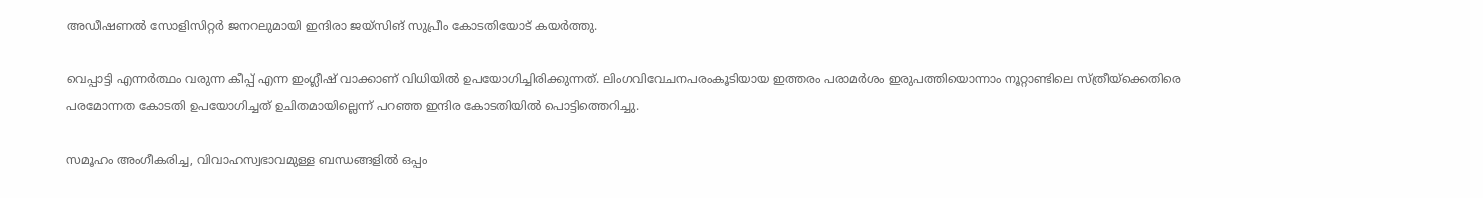അഡീഷണല്‍ സോളിസിറ്റര്‍ ജനറലുമായി ഇന്ദിരാ ജയ്‌സിങ് സുപ്രീം കോടതിയോട് കയര്‍ത്തു.

വെപ്പാട്ടി എന്നര്‍ത്ഥം വരുന്ന കീപ്പ് എന്ന ഇംഗ്ലീഷ് വാക്കാണ് വിധിയില്‍ ഉപയോഗിച്ചിരിക്കുന്നത്. ലിംഗവിവേചനപരംകൂടിയായ ഇത്തരം പരാമര്‍ശം ഇരുപത്തിയൊന്നാം നൂറ്റാണ്ടിലെ സ്ത്രീയ്‌ക്കെതിരെ പരമോന്നത കോടതി ഉപയോഗിച്ചത് ഉചിതമായില്ലെന്ന് പറഞ്ഞ ഇന്ദിര കോടതിയില്‍ പൊട്ടിത്തെറിച്ചു.

സമൂഹം അംഗീകരിച്ച, വിവാഹസ്വഭാവമുള്ള ബന്ധങ്ങളില്‍ ഒപ്പം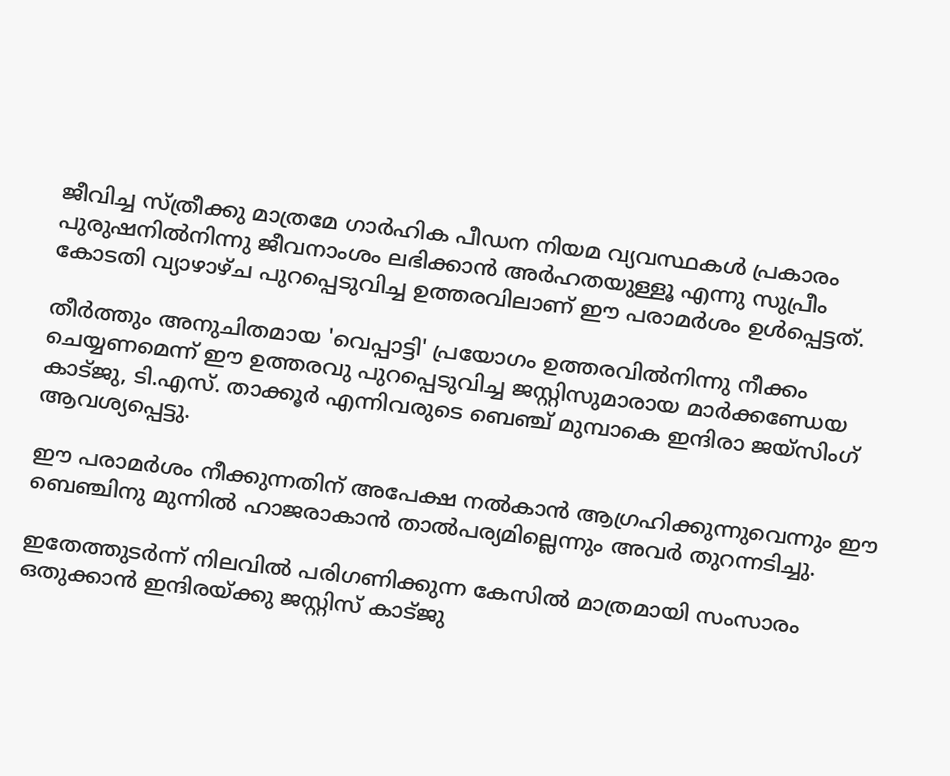ജീവിച്ച സ്ത്രീക്കു മാത്രമേ ഗാര്‍ഹിക പീഡന നിയമ വ്യവസ്ഥകള്‍ പ്രകാരം പുരുഷനില്‍നിന്നു ജീവനാംശം ലഭിക്കാന്‍ അര്‍ഹതയുള്ളൂ എന്നു സുപ്രീം കോടതി വ്യാഴാഴ്ച പുറപ്പെടുവിച്ച ഉത്തരവിലാണ് ഈ പരാമര്‍ശം ഉള്‍പ്പെട്ടത്.

തീര്‍ത്തും അനുചിതമായ 'വെപ്പാട്ടി' പ്രയോഗം ഉത്തരവില്‍നിന്നു നീക്കം ചെയ്യണമെന്ന് ഈ ഉത്തരവു പുറപ്പെടുവിച്ച ജസ്റ്റിസുമാരായ മാര്‍ക്കണ്ഡേയ കാട്ജു, ടി.എസ്. താക്കൂര്‍ എന്നിവരുടെ ബെഞ്ച് മുമ്പാകെ ഇന്ദിരാ ജയ്‌സിംഗ് ആവശ്യപ്പെട്ടു.

ഈ പരാമര്‍ശം നീക്കുന്നതിന് അപേക്ഷ നല്‍കാന്‍ ആഗ്രഹിക്കുന്നുവെന്നും ഈ ബെഞ്ചിനു മുന്നില്‍ ഹാജരാകാന്‍ താല്‍പര്യമില്ലെന്നും അവര്‍ തുറന്നടിച്ചു.

ഇതേത്തുടര്‍ന്ന് നിലവില്‍ പരിഗണിക്കുന്ന കേസില്‍ മാത്രമായി സംസാരം ഒതുക്കാന്‍ ഇന്ദിരയ്ക്കു ജസ്റ്റിസ് കാട്ജു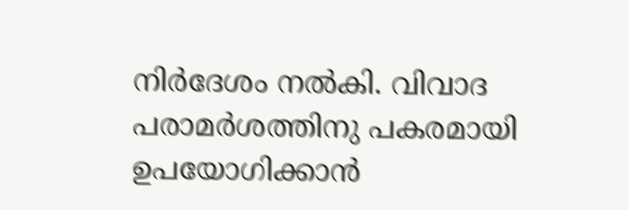നിര്‍ദേശം നല്‍കി. വിവാദ പരാമര്‍ശത്തിനു പകരമായി ഉപയോഗിക്കാന്‍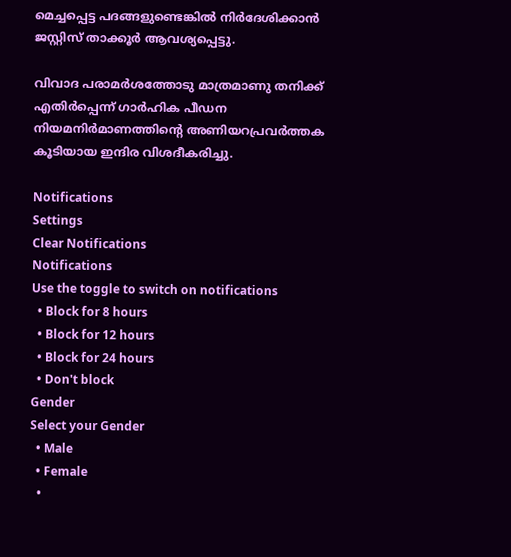മെച്ചപ്പെട്ട പദങ്ങളുണ്ടെങ്കില്‍ നിര്‍ദേശിക്കാന്‍ ജസ്റ്റിസ് താക്കൂര്‍ ആവശ്യപ്പെട്ടു.

വിവാദ പരാമര്‍ശത്തോടു മാത്രമാണു തനിക്ക് എതിര്‍പ്പെന്ന് ഗാര്‍ഹിക പീഡന നിയമനിര്‍മാണത്തിന്റെ അണിയറപ്രവര്‍ത്തക കൂടിയായ ഇന്ദിര വിശദീകരിച്ചു.

Notifications
Settings
Clear Notifications
Notifications
Use the toggle to switch on notifications
  • Block for 8 hours
  • Block for 12 hours
  • Block for 24 hours
  • Don't block
Gender
Select your Gender
  • Male
  • Female
  •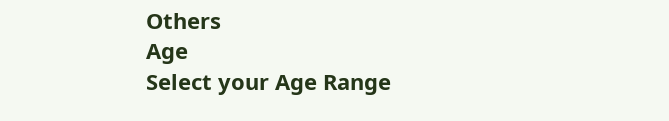Others
Age
Select your Age Range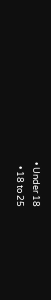• Under 18
  • 18 to 25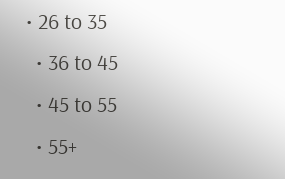• 26 to 35
  • 36 to 45
  • 45 to 55
  • 55+